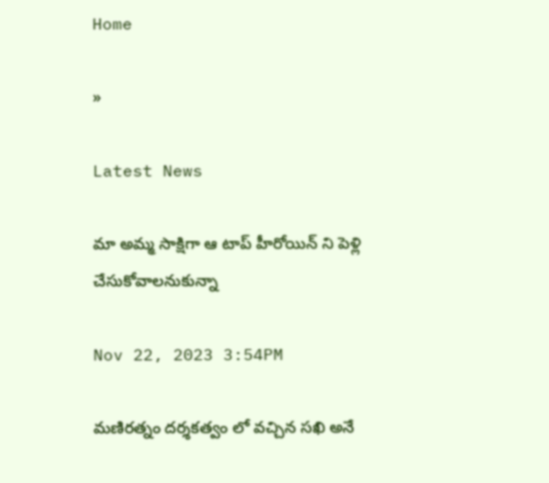Home

»

Latest News

మా అమ్మ సాక్షిగా ఆ టాప్ హీరోయిన్ ని పెళ్లి చేసుకోవాలనుకున్నా

Nov 22, 2023 3:54PM

మణిరత్నం దర్శకత్వం లో వచ్చిన సఖి అనే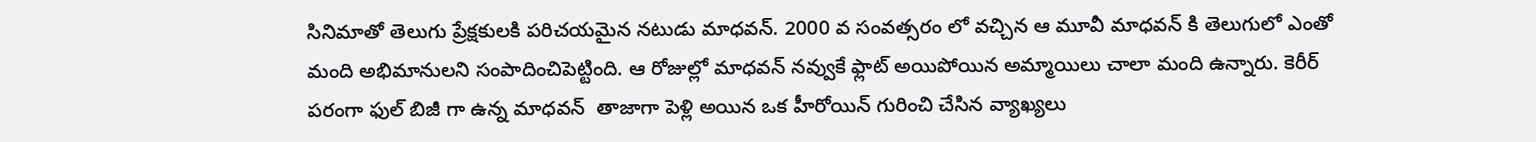సినిమాతో తెలుగు ప్రేక్షకులకి పరిచయమైన నటుడు మాధవన్. 2000 వ సంవత్సరం లో వచ్చిన ఆ మూవీ మాధవన్ కి తెలుగులో ఎంతో మంది అభిమానులని సంపాదించిపెట్టింది. ఆ రోజుల్లో మాధవన్ నవ్వుకే ఫ్లాట్ అయిపోయిన అమ్మాయిలు చాలా మంది ఉన్నారు. కెరీర్ పరంగా ఫుల్ బిజీ గా ఉన్న మాధవన్  తాజాగా పెళ్లి అయిన ఒక హీరోయిన్ గురించి చేసిన వ్యాఖ్యలు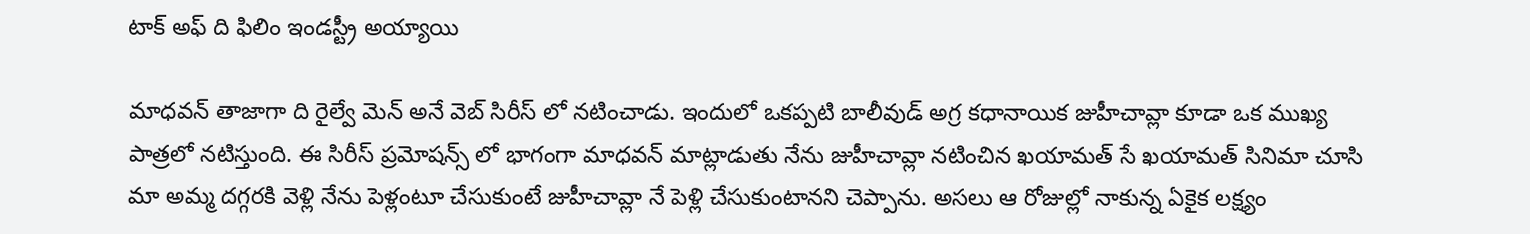టాక్ అఫ్ ది ఫిలిం ఇండస్ట్రీ అయ్యాయి

మాధవన్ తాజాగా ది రైల్వే మెన్ అనే వెబ్ సిరీస్ లో నటించాడు. ఇందులో ఒకప్పటి బాలీవుడ్ అగ్ర కధానాయిక జుహీచావ్లా కూడా ఒక ముఖ్య పాత్రలో నటిస్తుంది. ఈ సిరీస్ ప్రమోషన్స్ లో భాగంగా మాధవన్ మాట్లాడుతు నేను జుహీచావ్లా నటించిన ఖయామత్ సే ఖయామత్ సినిమా చూసి మా అమ్మ దగ్గరకి వెళ్లి నేను పెళ్లంటూ చేసుకుంటే జుహీచావ్లా నే పెళ్లి చేసుకుంటానని చెప్పాను. అసలు ఆ రోజుల్లో నాకున్న ఏకైక లక్ష్యం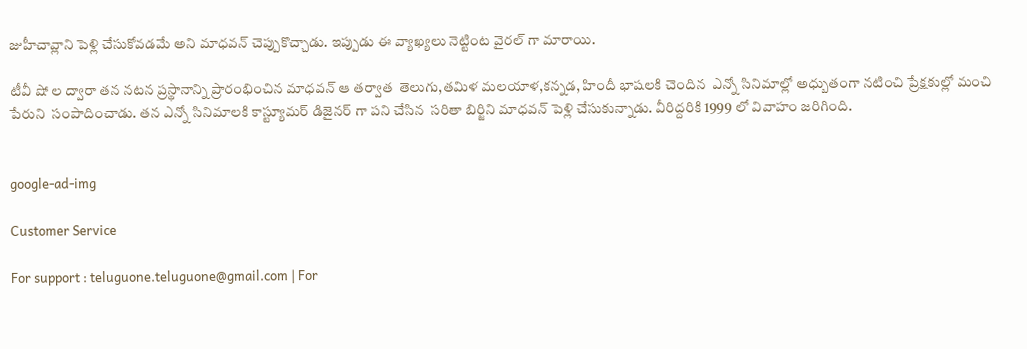జుహీచావ్లాని పెళ్లి చేసుకోవడమే అని మాధవన్ చెప్పుకొచ్చాడు. ఇప్పుడు ఈ వ్యాఖ్యలు నెట్టింట వైరల్ గా మారాయి.

టీవీ షో ల ద్వారా తన నటన ప్రస్థానాన్ని ప్రారంభించిన మాధవన్ ఆ తర్వాత  తెలుగు,తమిళ మలయాళ,కన్నడ, హిందీ భాషలకి చెందిన  ఎన్నో సినిమాల్లో అధ్బుతంగా నటించి ప్రేక్షకుల్లో మంచి పేరుని  సంపాదించాడు. తన ఎన్నో సినిమాలకి కాస్ట్యూమర్ డిజైనర్ గా పని చేసిన  సరితా బిర్జిని మాధవన్ పెళ్లి చేసుకున్నాడు. వీరిద్దరికి 1999 లో వివాహం జరిగింది.


google-ad-img

Customer Service

For support : teluguone.teluguone@gmail.com | For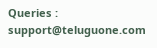Queries : support@teluguone.com